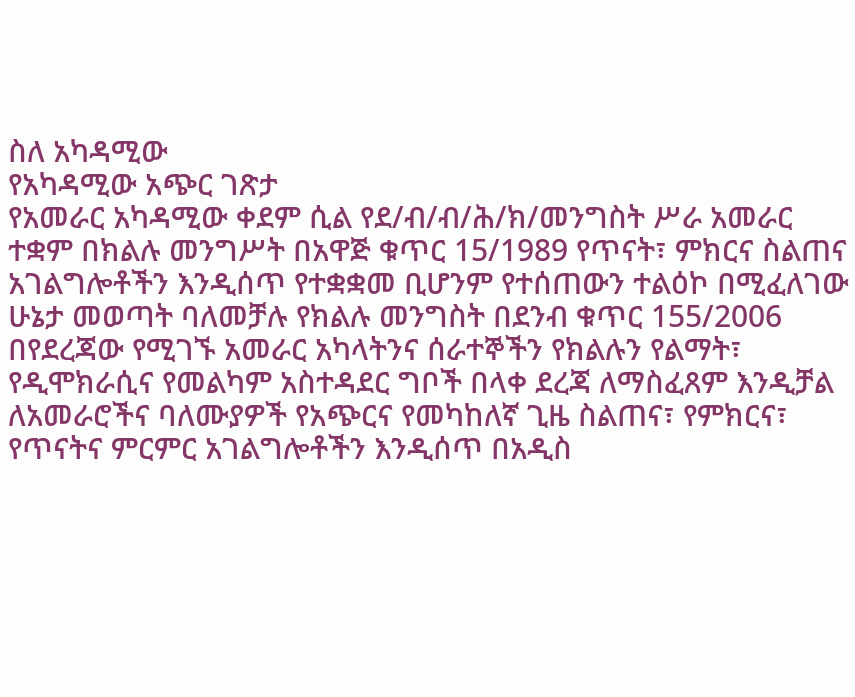ስለ አካዳሚው
የአካዳሚው አጭር ገጽታ
የአመራር አካዳሚው ቀደም ሲል የደ/ብ/ብ/ሕ/ክ/መንግስት ሥራ አመራር ተቋም በክልሉ መንግሥት በአዋጅ ቁጥር 15/1989 የጥናት፣ ምክርና ስልጠና አገልግሎቶችን እንዲሰጥ የተቋቋመ ቢሆንም የተሰጠውን ተልዕኮ በሚፈለገው ሁኔታ መወጣት ባለመቻሉ የክልሉ መንግስት በደንብ ቁጥር 155/2006 በየደረጃው የሚገኙ አመራር አካላትንና ሰራተኞችን የክልሉን የልማት፣ የዲሞክራሲና የመልካም አስተዳደር ግቦች በላቀ ደረጃ ለማስፈጸም እንዲቻል ለአመራሮችና ባለሙያዎች የአጭርና የመካከለኛ ጊዜ ስልጠና፣ የምክርና፣ የጥናትና ምርምር አገልግሎቶችን እንዲሰጥ በአዲስ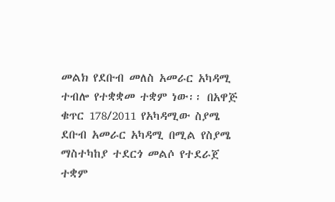መልክ የደቡብ መለስ አመራር አካዳሚ ተብሎ የተቋቋመ ተቋም ነው፡፡ በአዋጅ ቁጥር 178/2011 የአካዳሚው ስያሜ ደቡብ አመራር አካዳሚ በሚል የስያሜ ማስተካከያ ተደርጎ መልሶ የተደራጀ ተቋም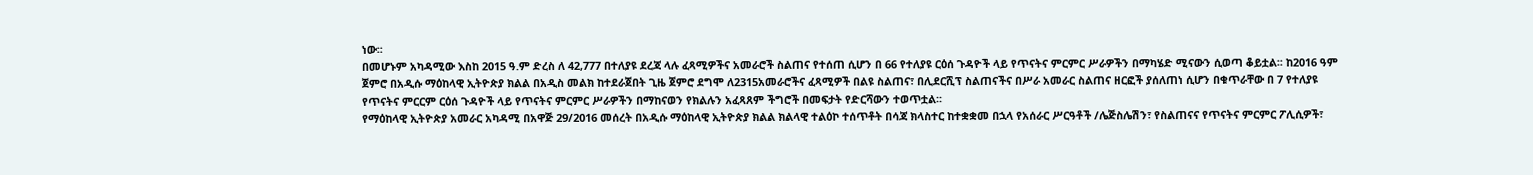ነው፡፡
በመሆኑም አካዳሚው እስከ 2015 ዓ.ም ድረስ ለ 42,777 በተለያዩ ደረጃ ላሉ ፈጻሚዎችና አመራሮች ስልጠና የተሰጠ ሲሆን በ 66 የተለያዩ ርዕሰ ጉዳዮች ላይ የጥናትና ምርምር ሥራዎችን በማካሄድ ሚናውን ሲወጣ ቆይቷል፡፡ ከ2016 ዓም ጀምሮ በአዲሱ ማዕከላዊ ኢትዮጵያ ክልል በአዲስ መልክ ከተደራጀበት ጊዜ ጀምሮ ደግሞ ለ2315አመራሮችና ፈጻሚዎች በልዩ ስልጠና፣ በሊደርሺፕ ስልጠናችና በሥራ አመራር ስልጠና ዘርፎች ያሰለጠነ ሲሆን በቁጥራቸው በ 7 የተለያዩ የጥናትና ምርርም ርዕሰ ጉዳዮች ላይ የጥናትና ምርምር ሥራዎችን በማከናወን የክልሉን አፈጻጸም ችግሮች በመፍታት የድርሻውን ተወጥቷል፡፡
የማዕከላዊ ኢትዮጵያ አመራር አካዳሚ በአዋጅ 29/2016 መሰረት በአዲሱ ማዕከላዊ ኢትዮጵያ ክልል ክልላዊ ተልዕኮ ተሰጥቶት በሳጃ ክላስተር ከተቋቋመ በኋላ የአሰራር ሥርዓቶች /ሌጅስሌሽን፣ የስልጠናና የጥናትና ምርምር ፖሊሲዎች፣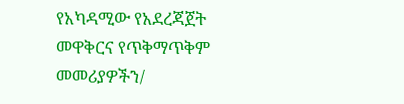የአካዳሚው የአደረጃጀት መዋቅርና የጥቅማጥቅም መመሪያዎችን/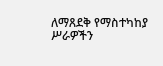ለማጸደቅ የማስተካከያ ሥራዎችን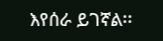እየሰራ ይገኛል፡፡